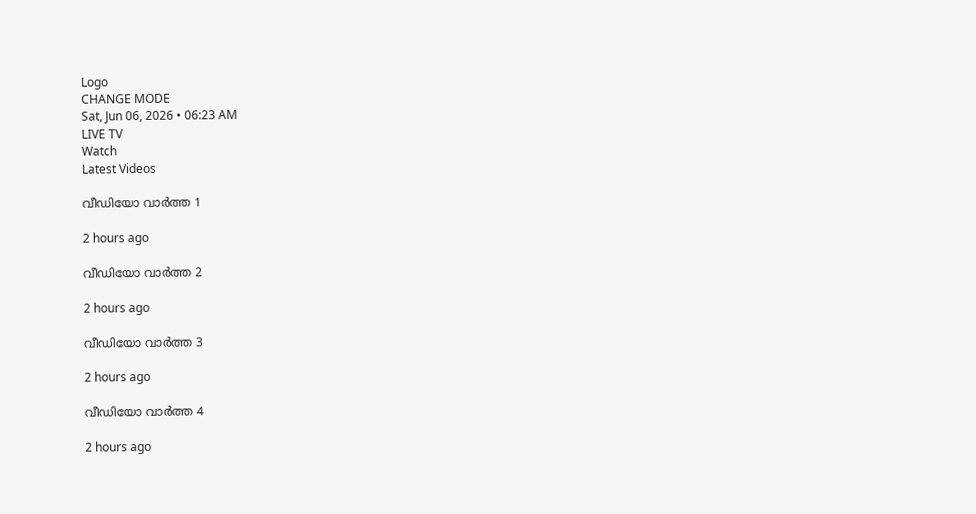Logo
CHANGE MODE
Sat, Jun 06, 2026 • 06:23 AM
LIVE TV
Watch
Latest Videos

വീഡിയോ വാർത്ത 1

2 hours ago

വീഡിയോ വാർത്ത 2

2 hours ago

വീഡിയോ വാർത്ത 3

2 hours ago

വീഡിയോ വാർത്ത 4

2 hours ago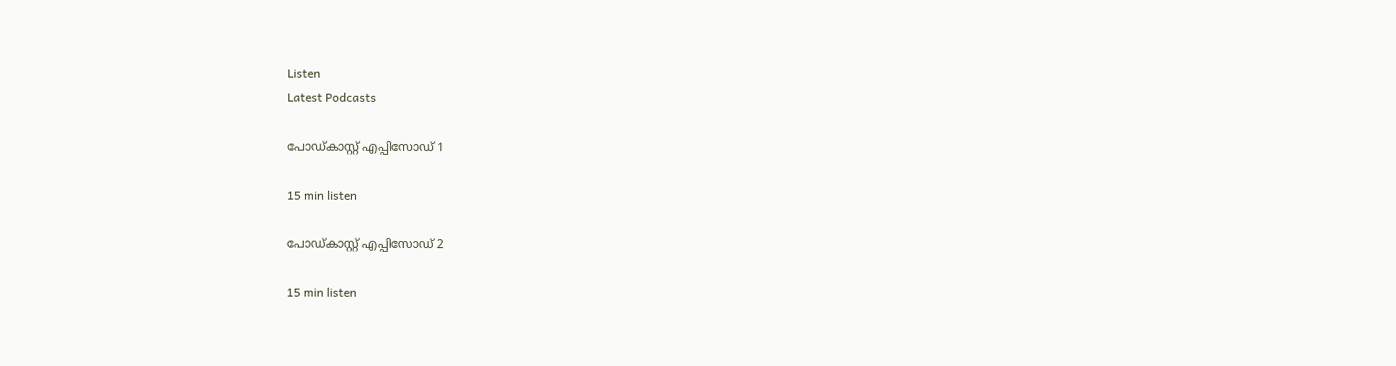Listen
Latest Podcasts

പോഡ്കാസ്റ്റ് എപ്പിസോഡ് 1

15 min listen

പോഡ്കാസ്റ്റ് എപ്പിസോഡ് 2

15 min listen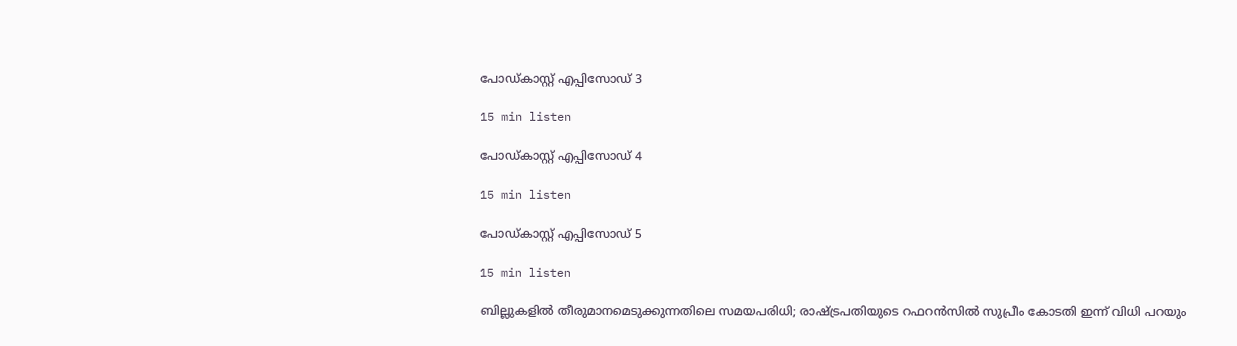പോഡ്കാസ്റ്റ് എപ്പിസോഡ് 3

15 min listen

പോഡ്കാസ്റ്റ് എപ്പിസോഡ് 4

15 min listen

പോഡ്കാസ്റ്റ് എപ്പിസോഡ് 5

15 min listen

ബില്ലുകളില്‍ തീരുമാനമെടുക്കുന്നതിലെ സമയപരിധി; രാഷ്ട്രപതിയുടെ റഫറന്‍സില്‍ സുപ്രീം കോടതി ഇന്ന് വിധി പറയും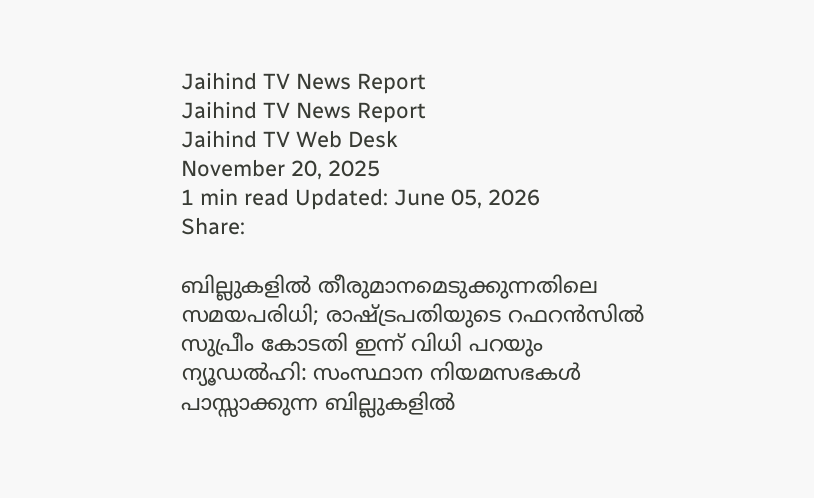Jaihind TV News Report
Jaihind TV News Report
Jaihind TV Web Desk
November 20, 2025
1 min read Updated: June 05, 2026
Share:

ബില്ലുകളില്‍ തീരുമാനമെടുക്കുന്നതിലെ സമയപരിധി; രാഷ്ട്രപതിയുടെ റഫറന്‍സില്‍ സുപ്രീം കോടതി ഇന്ന് വിധി പറയും
ന്യൂഡല്‍ഹി: സംസ്ഥാന നിയമസഭകള്‍ പാസ്സാക്കുന്ന ബില്ലുകളില്‍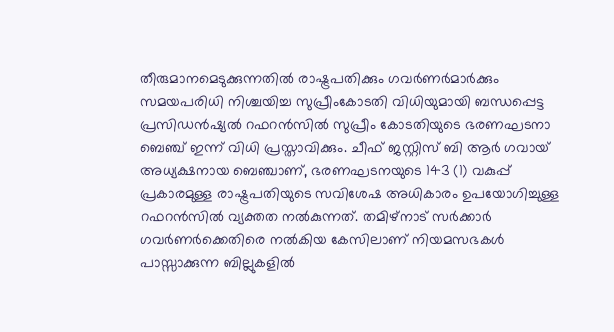തീരുമാനമെടുക്കുന്നതില്‍ രാഷ്ട്രപതിക്കും ഗവര്‍ണര്‍മാര്‍ക്കും സമയപരിധി നിശ്ചയിച്ച സുപ്രീംകോടതി വിധിയുമായി ബന്ധപ്പെട്ട പ്രസിഡന്‍ഷ്യല്‍ റഫറന്‍സില്‍ സുപ്രീം കോടതിയുടെ ഭരണഘടനാ ബെഞ്ച് ഇന്ന് വിധി പ്രസ്താവിക്കും. ചീഫ് ജസ്റ്റിസ് ബി ആര്‍ ഗവായ് അധ്യക്ഷനായ ബെഞ്ചാണ്, ഭരണഘടനയുടെ 143 (1) വകുപ്പ് പ്രകാരമുള്ള രാഷ്ട്രപതിയുടെ സവിശേഷ അധികാരം ഉപയോഗിച്ചുള്ള റഫറന്‍സില്‍ വ്യക്തത നല്‍കുന്നത്. തമിഴ്‌നാട് സര്‍ക്കാര്‍ ഗവര്‍ണര്‍ക്കെതിരെ നല്‍കിയ കേസിലാണ് നിയമസഭകള്‍ പാസ്സാക്കുന്ന ബില്ലുകളില്‍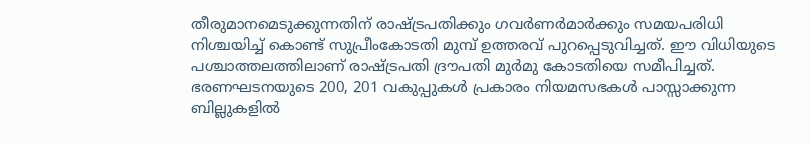തീരുമാനമെടുക്കുന്നതിന് രാഷ്ട്രപതിക്കും ഗവര്‍ണര്‍മാര്‍ക്കും സമയപരിധി നിശ്ചയിച്ച് കൊണ്ട് സുപ്രീംകോടതി മുമ്പ് ഉത്തരവ് പുറപ്പെടുവിച്ചത്. ഈ വിധിയുടെ പശ്ചാത്തലത്തിലാണ് രാഷ്ട്രപതി ദ്രൗപതി മുര്‍മു കോടതിയെ സമീപിച്ചത്. ഭരണഘടനയുടെ 200, 201 വകുപ്പുകള്‍ പ്രകാരം നിയമസഭകള്‍ പാസ്സാക്കുന്ന ബില്ലുകളില്‍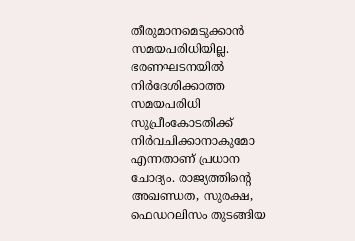തീരുമാനമെടുക്കാന്‍ സമയപരിധിയില്ല. ഭരണഘടനയില്‍ നിര്‍ദേശിക്കാത്ത സമയപരിധി സുപ്രീംകോടതിക്ക് നിര്‍വചിക്കാനാകുമോ എന്നതാണ് പ്രധാന ചോദ്യം. രാജ്യത്തിന്റെ അഖണ്ഡത, സുരക്ഷ, ഫെഡറലിസം തുടങ്ങിയ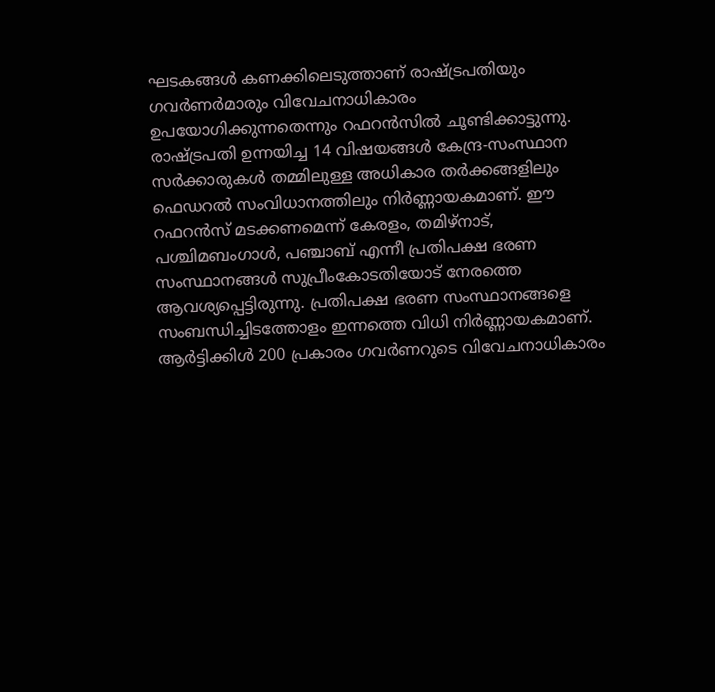ഘടകങ്ങള്‍ കണക്കിലെടുത്താണ് രാഷ്ട്രപതിയും ഗവര്‍ണര്‍മാരും വിവേചനാധികാരം ഉപയോഗിക്കുന്നതെന്നും റഫറന്‍സില്‍ ചൂണ്ടിക്കാട്ടുന്നു. രാഷ്ട്രപതി ഉന്നയിച്ച 14 വിഷയങ്ങള്‍ കേന്ദ്ര-സംസ്ഥാന സര്‍ക്കാരുകള്‍ തമ്മിലുള്ള അധികാര തര്‍ക്കങ്ങളിലും ഫെഡറല്‍ സംവിധാനത്തിലും നിര്‍ണ്ണായകമാണ്. ഈ റഫറന്‍സ് മടക്കണമെന്ന് കേരളം, തമിഴ്നാട്, പശ്ചിമബംഗാള്‍, പഞ്ചാബ് എന്നീ പ്രതിപക്ഷ ഭരണ സംസ്ഥാനങ്ങള്‍ സുപ്രീംകോടതിയോട് നേരത്തെ ആവശ്യപ്പെട്ടിരുന്നു. പ്രതിപക്ഷ ഭരണ സംസ്ഥാനങ്ങളെ സംബന്ധിച്ചിടത്തോളം ഇന്നത്തെ വിധി നിര്‍ണ്ണായകമാണ്. ആര്‍ട്ടിക്കിള്‍ 200 പ്രകാരം ഗവര്‍ണറുടെ വിവേചനാധികാരം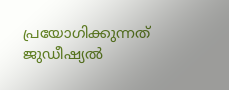പ്രയോഗിക്കുന്നത് ജുഡീഷ്യല്‍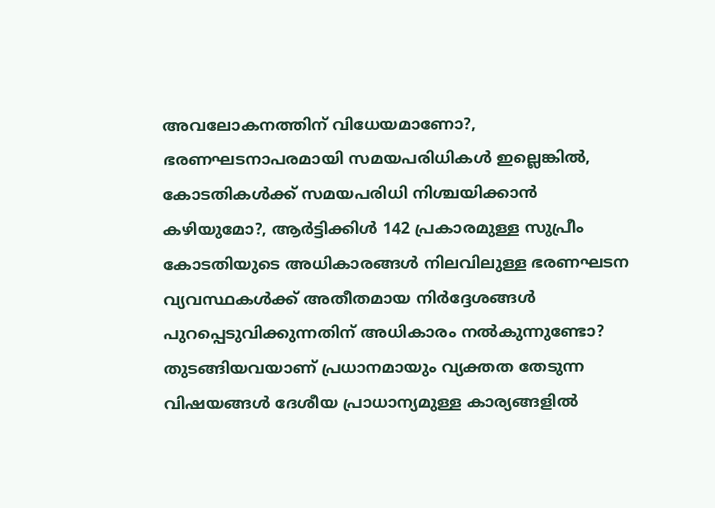അവലോകനത്തിന് വിധേയമാണോ?, ഭരണഘടനാപരമായി സമയപരിധികള്‍ ഇല്ലെങ്കില്‍, കോടതികള്‍ക്ക് സമയപരിധി നിശ്ചയിക്കാന്‍ കഴിയുമോ?, ആര്‍ട്ടിക്കിള്‍ 142 പ്രകാരമുള്ള സുപ്രീം കോടതിയുടെ അധികാരങ്ങള്‍ നിലവിലുള്ള ഭരണഘടന വ്യവസ്ഥകള്‍ക്ക് അതീതമായ നിര്‍ദ്ദേശങ്ങള്‍ പുറപ്പെടുവിക്കുന്നതിന് അധികാരം നല്‍കുന്നുണ്ടോ? തുടങ്ങിയവയാണ് പ്രധാനമായും വ്യക്തത തേടുന്ന വിഷയങ്ങള്‍ ദേശീയ പ്രാധാന്യമുള്ള കാര്യങ്ങളില്‍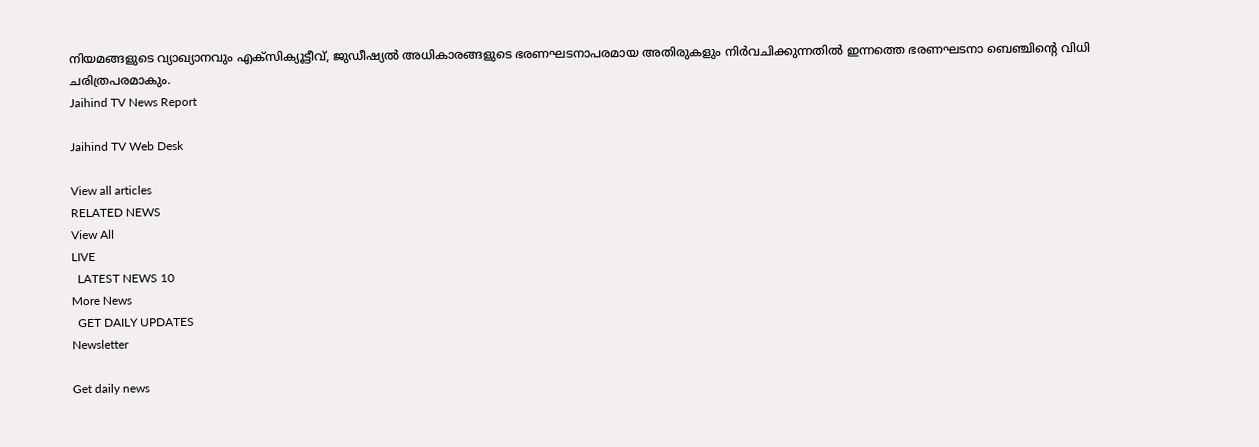നിയമങ്ങളുടെ വ്യാഖ്യാനവും എക്‌സിക്യൂട്ടീവ്, ജുഡീഷ്യല്‍ അധികാരങ്ങളുടെ ഭരണഘടനാപരമായ അതിരുകളും നിര്‍വചിക്കുന്നതില്‍ ഇന്നത്തെ ഭരണഘടനാ ബെഞ്ചിന്റെ വിധി ചരിത്രപരമാകും.
Jaihind TV News Report

Jaihind TV Web Desk

View all articles
RELATED NEWS
View All
LIVE
  LATEST NEWS 10
More News
  GET DAILY UPDATES
Newsletter

Get daily news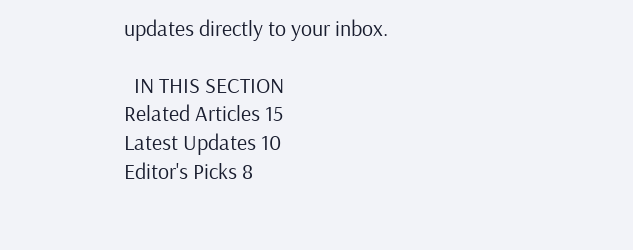updates directly to your inbox.

  IN THIS SECTION
Related Articles 15
Latest Updates 10
Editor's Picks 8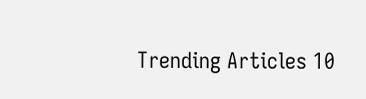Trending Articles 10